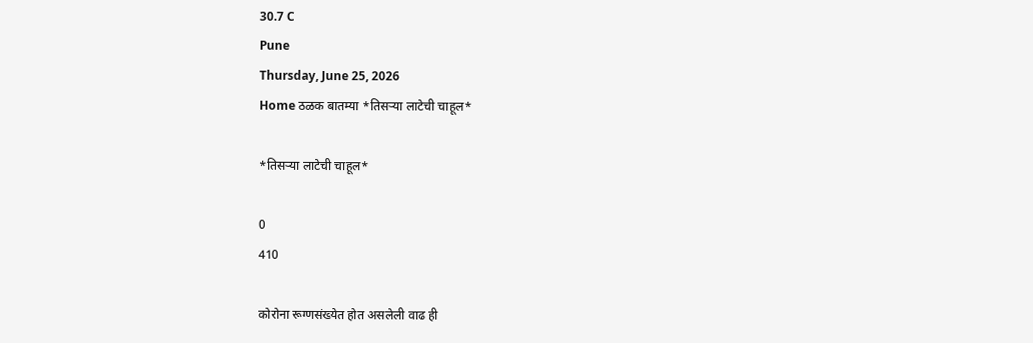30.7 C
Pune
Thursday, June 25, 2026
Home ठळक बातम्या *तिसऱ्या लाटेची चाहूल*

*तिसऱ्या लाटेची चाहूल*

0
410

कोरोना रूग्णसंख्येत होत असलेली वाढ ही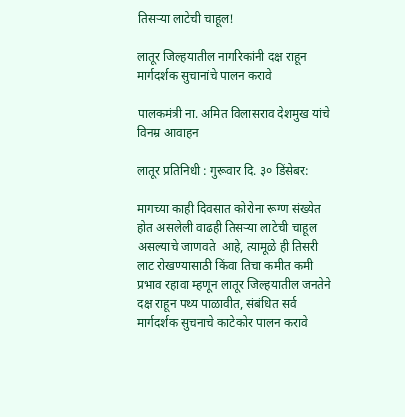तिसऱ्या लाटेची चाहूल!

लातूर जिल्हयातील नागरिकांनी दक्ष राहून मार्गदर्शक सुचानांचे पालन करावे

पालकमंत्री ना. अमित विलासराव देशमुख यांचे विनम्र आवाहन

लातूर प्रतिनिधी : गुरूवार दि. ३० डिंसेबर:

मागच्या काही दिवसात कोरोना रूग्ण संख्येत  होत असलेली वाढही तिसऱ्या लाटेची चाहूल असल्याचे जाणवते  आहे, त्यामूळे ही तिसरी लाट रोखण्यासाठी किंवा तिचा कमीत कमी प्रभाव रहावा म्हणून लातूर जिल्हयातील जनतेने दक्ष राहून पथ्य पाळावीत, संबंधित सर्व मार्गदर्शक सुचनाचे काटेकोर पालन करावे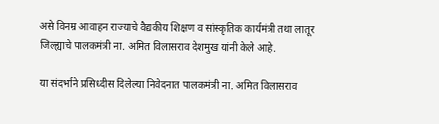असे विनम्र आवाहन राज्याचे वैद्यकीय शिक्षण व सांस्कृतिक कार्यमंत्री तथा लातूर जिल्ह्याचे पालकमंत्री ना. अमित विलासराव देशमुख यांनी केले आहे.

या संदर्भाने प्रसिध्दीस दिलेल्या निवेदनात पालकमंत्री ना. अमित विलासराव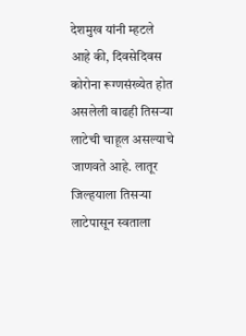देशमुख यांनी म्हटले आहे की, दिवसेदिवस कोरोना रूग्णसंख्येत होत असलेली वाढही तिसऱ्या लाटेची चाहूल असल्याचे जाणवते आहे. लातूर जिल्हयाला तिसऱ्या लाटेपासून स्वताला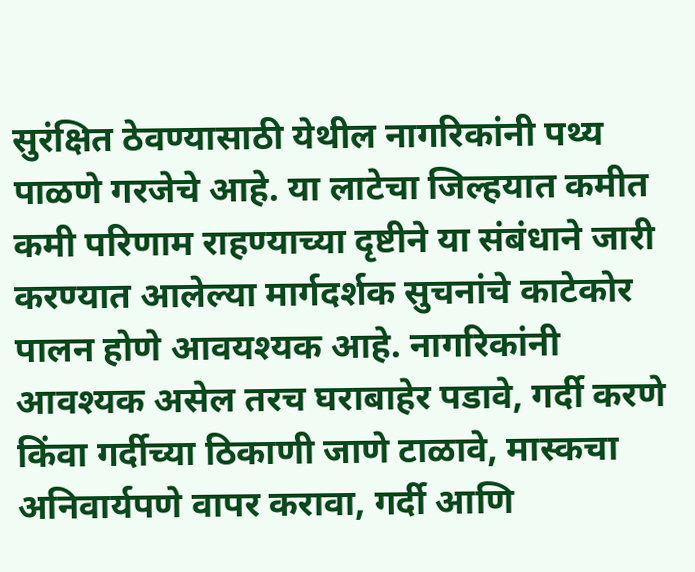सुरंक्षित ठेवण्यासाठी येथील नागरिकांनी पथ्य पाळणे गरजेचे आहे. या लाटेचा जिल्हयात कमीत कमी परिणाम राहण्याच्या दृष्टीने या संबंधाने जारी करण्यात आलेल्या मार्गदर्शक सुचनांचे काटेकोर पालन होणे आवयश्यक आहे. नागरिकांनी आवश्यक असेल तरच घराबाहेर पडावे, गर्दी करणे किंवा गर्दीच्या ठिकाणी जाणे टाळावे, मास्कचा अनिवार्यपणे वापर करावा, गर्दी आणि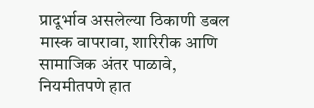प्रादूर्भाव असलेल्या ठिकाणी डबल मास्क वापरावा, शारिरीक आणि सामाजिक अंतर पाळावे, नियमीतपणे हात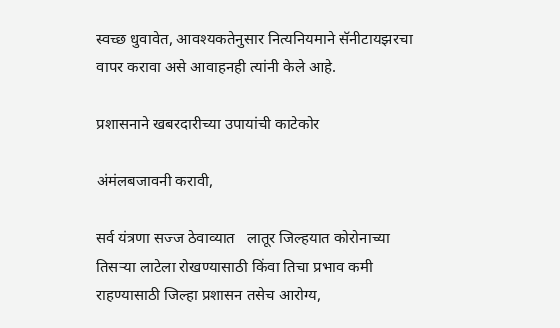स्वच्छ धुवावेत, आवश्यकतेनुसार नित्यनियमाने सॅनीटायझरचा वापर करावा असे आवाहनही त्यांनी केले आहे.

प्रशासनाने खबरदारीच्या उपायांची काटेकोर

अंमंलबजावनी करावी,

सर्व यंत्रणा सज्ज ठेवाव्यात   लातूर जिल्हयात कोरोनाच्या तिसऱ्या लाटेला रोखण्यासाठी किंवा तिचा प्रभाव कमी राहण्यासाठी जिल्हा प्रशासन तसेच आरोग्य,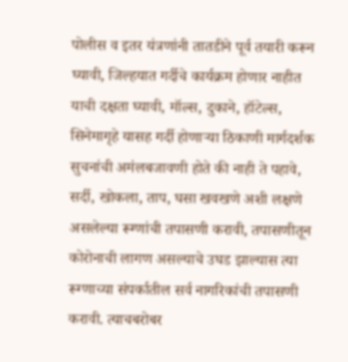पोलीस व इतर यंत्रणांनी तातडीने पूर्व तयारी करून घ्यावी, जिल्हयात गर्दीचे कार्यक्रम होणार नाहीत याची दक्षता घ्यावी, मॉल्स, दुकाने, हॉटेल्स, सिनेमागृहे यासह गर्दी होणाऱ्या ठिकाणी मार्गदर्शक सुचनांची अमंलबजावणी होते की नाही ते पहावे, सर्दी, खोकला, ताप, घसा खवखणे अशी लक्षणे असलेल्या रूग्णांची तपासणी करावी, तपासणीतून कोरोनाची लागण असल्याचे उघड झाल्यास त्या रूग्णाच्या संपर्कातील सर्व नागरिकांची तपासणी करावी. त्याचबरोबर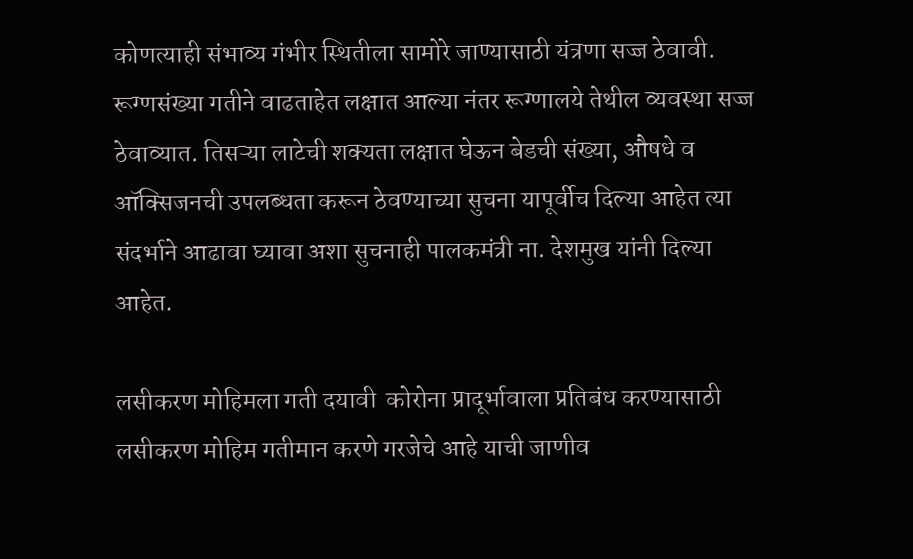कोणत्याही संभाव्य गंभीर स्थितीला सामोरे जाण्यासाठी यंत्रणा सज्ज ठेवावी. रूग्णसंख्या गतीने वाढताहेत लक्षात आल्या नंतर रूग्णालये तेथील व्यवस्था सज्ज ठेवाव्यात. तिसऱ्या लाटेची शक्यता लक्षात घेऊन बेडची संख्या, औषधे व ऑक्सिजनची उपलब्धता करून ठेवण्याच्या सुचना यापूर्वीच दिल्या आहेत त्या संदर्भाने आढावा घ्यावा अशा सुचनाही पालकमंत्री ना. देशमुख यांनी दिल्या आहेत.

लसीकरण मोहिमला गती दयावी  कोरोना प्रादूर्भावाला प्रतिबंध करण्यासाठी लसीकरण मोहिम गतीमान करणे गरजेचे आहे याची जाणीव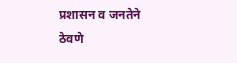प्रशासन व जनतेने ठेवणे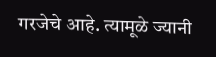गरजेचे आहे. त्यामूळे ज्यानी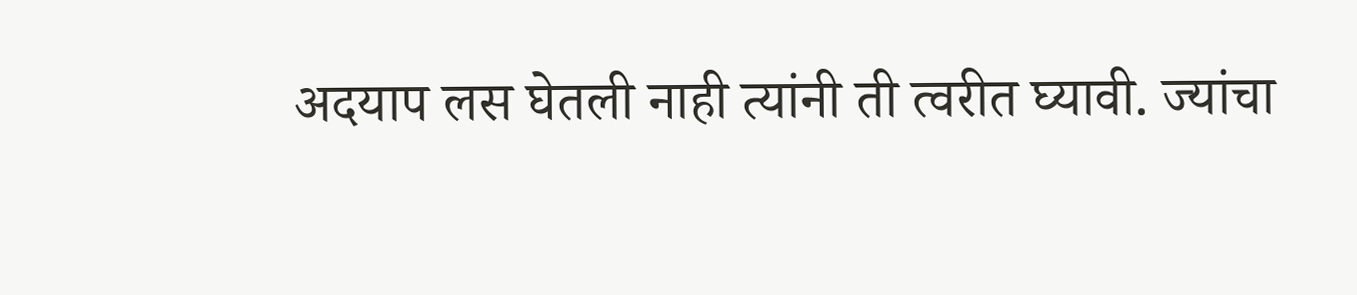अदयाप लस घेतली नाही त्यांनी ती त्वरीत घ्यावी. ज्यांचा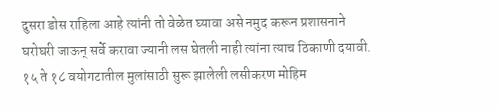दुसरा डोस राहिला आहे त्यांनी तो वेळेत घ्यावा असे नमुद करून प्रशासनाने घरोघरी जाऊन् सर्वे करावा ज्यानी लस घेतली नाही त्यांना त्याच ठिकाणी दयावी. १५ ते १८ वयोगटातील मुलांसाठी सुरू झालेली लसीकरण मोहिम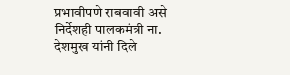प्रभावीपणे राबवावी असे निर्देशही पालकमंत्री ना. देशमुख यांनी दिले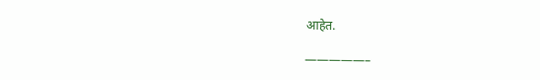आहेत.

—————–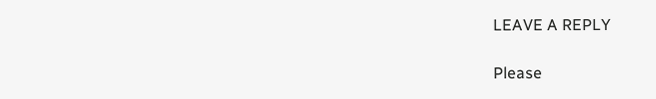LEAVE A REPLY

Please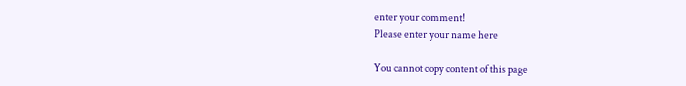enter your comment!
Please enter your name here

You cannot copy content of this page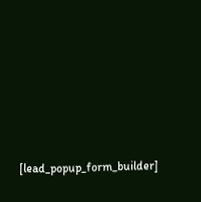[lead_popup_form_builder]